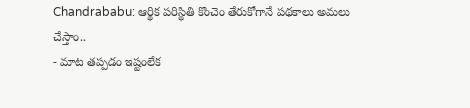Chandrababu: ఆర్థిక పరిస్థితి కొంచెం తేరుకోగానే పథకాలు అమలు చేస్తాం..
- మాట తప్పడం ఇష్టంలేక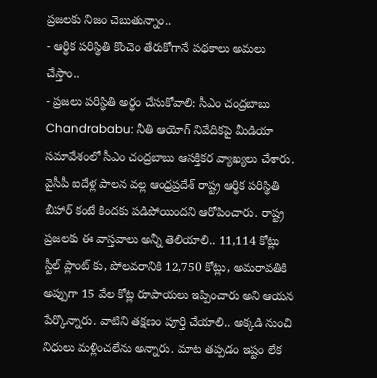ప్రజలకు నిజం చెబుతున్నాం..
- ఆర్థిక పరిస్థితి కొంచెం తేరుకోగానే పథకాలు అమలు చేస్తాం..
- ప్రజలు పరిస్థితి అర్థం చేసుకోవాలి: సీఎం చంద్రబాబు
Chandrababu: నీతి ఆయోగ్ నివేదికపై మీడియా సమావేశంలో సీఎం చంద్రబాబు ఆసక్తికర వ్యాఖ్యలు చేశారు. వైసీపీ ఐదేళ్ల పాలన వల్ల ఆంధ్రప్రదేశ్ రాష్ట్ర ఆర్థిక పరిస్థితి బీహార్ కంటే కిందకు పడిపోయిందని ఆరోపించారు. రాష్ట్ర ప్రజలకు ఈ వాస్తవాలు అన్నీ తెలియాలి.. 11,114 కోట్లు స్టీల్ ప్లాంట్ కు, పోలవరానికి 12,750 కోట్లు, అమరావతికి అప్పుగా 15 వేల కోట్ల రూపాయలు ఇప్పించారు అని ఆయన పేర్కొన్నారు. వాటిని తక్షణం పూర్తి చేయాలి.. అక్కడి నుంచి నిధులు మళ్లించలేను అన్నారు. మాట తప్పడం ఇష్టం లేక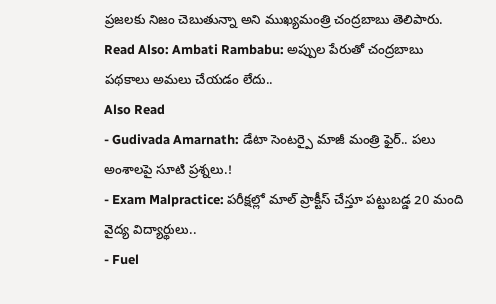ప్రజలకు నిజం చెబుతున్నా అని ముఖ్యమంత్రి చంద్రబాబు తెలిపారు.
Read Also: Ambati Rambabu: అప్పుల పేరుతో చంద్రబాబు పథకాలు అమలు చేయడం లేదు..
Also Read
- Gudivada Amarnath: డేటా సెంటర్పై మాజీ మంత్రి ఫైర్.. పలు అంశాలపై సూటి ప్రశ్నలు.!
- Exam Malpractice: పరీక్షల్లో మాల్ ప్రాక్టీస్ చేస్తూ పట్టుబడ్డ 20 మంది వైద్య విద్యార్థులు..
- Fuel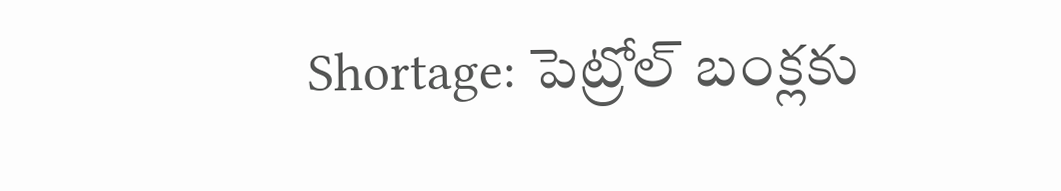Shortage: పెట్రోల్ బంక్లకు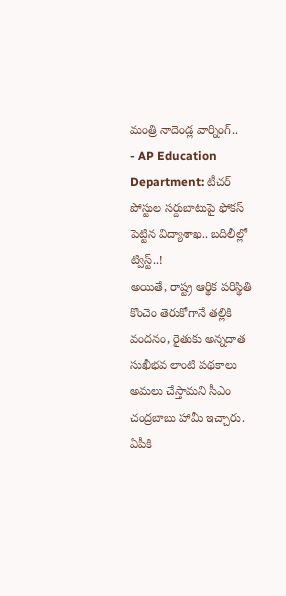మంత్రి నాదెండ్ల వార్నింగ్..
- AP Education Department: టీచర్ పోస్టుల సర్దుబాటుపై ఫోకస్ పెట్టిన విద్యాశాఖ.. బదిలీల్లో ట్విస్ట్..!
అయితే, రాష్ట్ర ఆర్థిక పరిస్థితి కొంచెం తెరుకోగానే తల్లికి వందనం, రైతుకు అన్నదాత సుఖీభవ లాంటి పథకాలు అమలు చేస్తామని సీఎం చంద్రబాబు హామీ ఇచ్చారు. ఏపీకి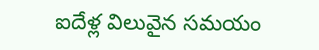ఐదేళ్ల విలువైన సమయం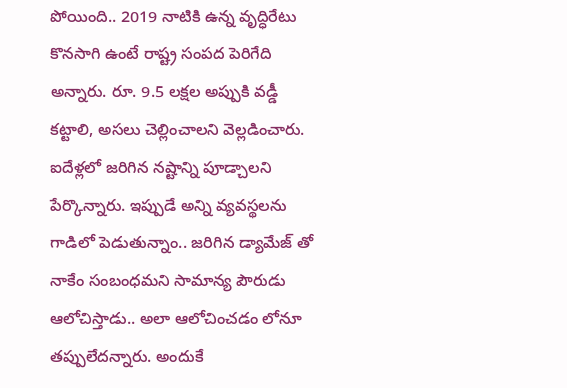పోయింది.. 2019 నాటికి ఉన్న వృద్ధిరేటు కొనసాగి ఉంటే రాష్ట్ర సంపద పెరిగేది అన్నారు. రూ. 9.5 లక్షల అప్పుకి వడ్డీ కట్టాలి, అసలు చెల్లించాలని వెల్లడించారు. ఐదేళ్లలో జరిగిన నష్టాన్ని పూడ్చాలని పేర్కొన్నారు. ఇప్పుడే అన్ని వ్యవస్థలను గాడిలో పెడుతున్నాం.. జరిగిన డ్యామేజ్ తో నాకేం సంబంధమని సామాన్య పౌరుడు ఆలోచిస్తాడు.. అలా ఆలోచించడం లోనూ తప్పులేదన్నారు. అందుకే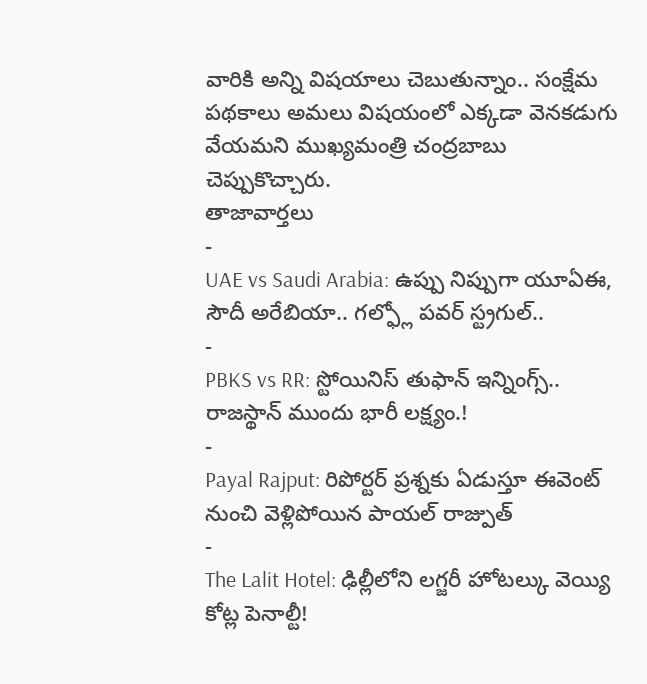వారికి అన్ని విషయాలు చెబుతున్నాం.. సంక్షేమ పథకాలు అమలు విషయంలో ఎక్కడా వెనకడుగు వేయమని ముఖ్యమంత్రి చంద్రబాబు చెప్పుకొచ్చారు.
తాజావార్తలు
-
UAE vs Saudi Arabia: ఉప్పు నిప్పుగా యూఏఈ, సౌదీ అరేబియా.. గల్ఫ్లో పవర్ స్ట్రగుల్..
-
PBKS vs RR: స్టోయినిస్ తుఫాన్ ఇన్నింగ్స్.. రాజస్థాన్ ముందు భారీ లక్ష్యం.!
-
Payal Rajput: రిపోర్టర్ ప్రశ్నకు ఏడుస్తూ ఈవెంట్ నుంచి వెళ్లిపోయిన పాయల్ రాజ్పుత్
-
The Lalit Hotel: ఢిల్లీలోని లగ్జరీ హోటల్కు వెయ్యి కోట్ల పెనాల్టీ!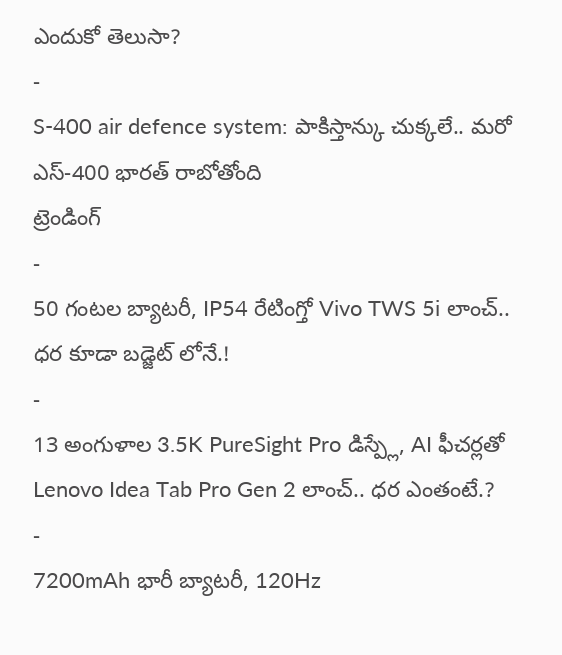ఎందుకో తెలుసా?
-
S-400 air defence system: పాకిస్తాన్కు చుక్కలే.. మరో ఎస్-400 భారత్ రాబోతోంది
ట్రెండింగ్
-
50 గంటల బ్యాటరీ, IP54 రేటింగ్తో Vivo TWS 5i లాంచ్.. ధర కూడా బడ్జెట్ లోనే.!
-
13 అంగుళాల 3.5K PureSight Pro డిస్ప్లే, AI ఫీచర్లతో Lenovo Idea Tab Pro Gen 2 లాంచ్.. ధర ఎంతంటే.?
-
7200mAh భారీ బ్యాటరీ, 120Hz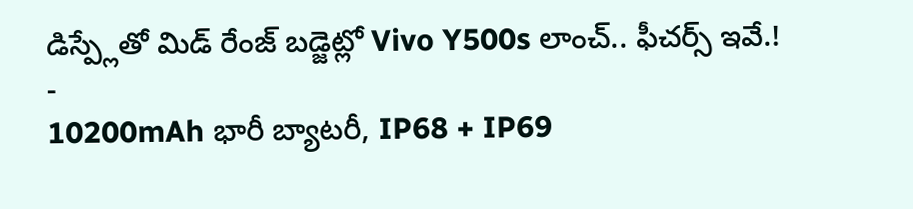డిస్ప్లేతో మిడ్ రేంజ్ బడ్జెట్లో Vivo Y500s లాంచ్.. ఫీచర్స్ ఇవే.!
-
10200mAh భారీ బ్యాటరీ, IP68 + IP69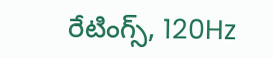రేటింగ్స్, 120Hz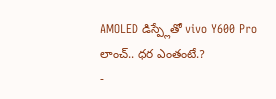AMOLED డిస్ప్లేతో vivo Y600 Pro లాంచ్.. ధర ఎంతంటే.?
-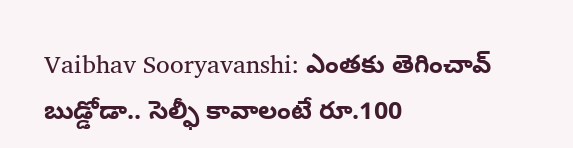Vaibhav Sooryavanshi: ఎంతకు తెగించావ్ బుడ్డోడా.. సెల్ఫీ కావాలంటే రూ.100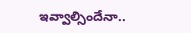ఇవ్వాల్సిందేనా..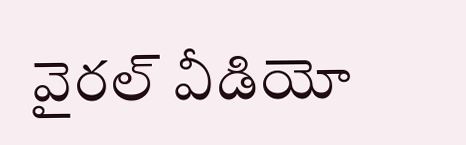వైరల్ వీడియో